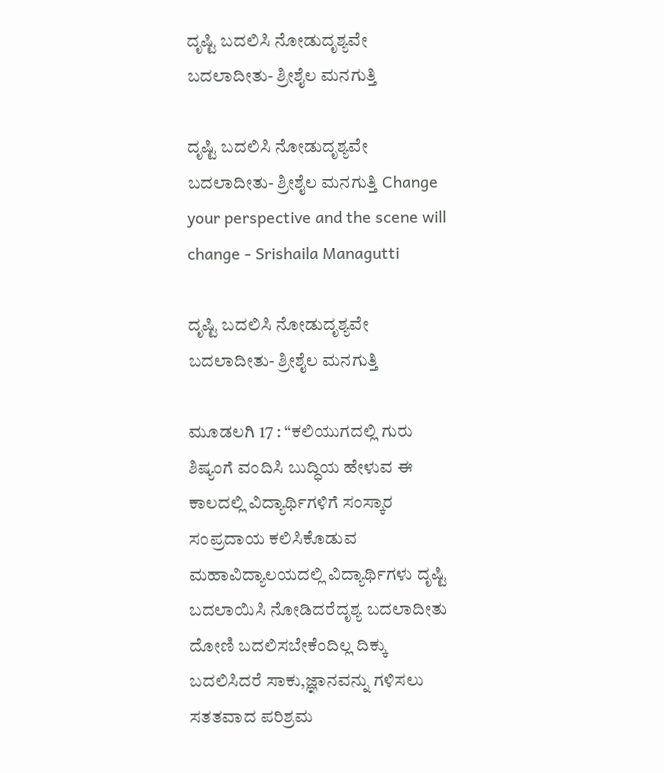ದೃಷ್ಟಿ ಬದಲಿಸಿ ನೋಡುದೃಶ್ಯವೇ ಬದಲಾದೀತು- ಶ್ರೀಶೈಲ ಮನಗುತ್ತಿ

ದೃಷ್ಟಿ ಬದಲಿಸಿ ನೋಡುದೃಶ್ಯವೇ ಬದಲಾದೀತು- ಶ್ರೀಶೈಲ ಮನಗುತ್ತಿ Change your perspective and the scene will change - Srishaila Managutti

ದೃಷ್ಟಿ ಬದಲಿಸಿ ನೋಡುದೃಶ್ಯವೇ ಬದಲಾದೀತು- ಶ್ರೀಶೈಲ ಮನಗುತ್ತಿ

ಮೂಡಲಗಿ 17 : “ಕಲಿಯುಗದಲ್ಲಿ ಗುರು ಶಿಷ್ಯಂಗೆ ವಂದಿಸಿ ಬುದ್ಧಿಯ ಹೇಳುವ ಈ ಕಾಲದಲ್ಲಿ ವಿದ್ಯಾರ್ಥಿಗಳಿಗೆ ಸಂಸ್ಕಾರ ಸಂಪ್ರದಾಯ ಕಲಿಸಿಕೊಡುವ ಮಹಾವಿದ್ಯಾಲಯದಲ್ಲಿ ವಿದ್ಯಾರ್ಥಿಗಳು ದೃಷ್ಟಿ ಬದಲಾಯಿಸಿ ನೋಡಿದರೆದೃಶ್ಯ ಬದಲಾದೀತು ದೋಣಿ ಬದಲಿಸಬೇಕೆಂದಿಲ್ಲ ದಿಕ್ಕು ಬದಲಿಸಿದರೆ ಸಾಕು,ಜ್ಞಾನವನ್ನು ಗಳಿಸಲು ಸತತವಾದ ಪರಿಶ್ರಮ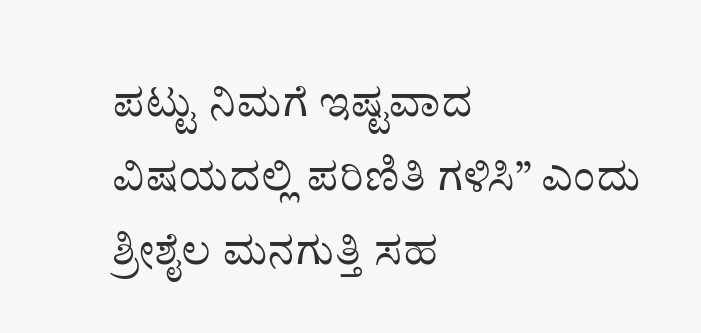ಪಟ್ಟು ನಿಮಗೆ ಇಷ್ಟವಾದ ವಿಷಯದಲ್ಲಿ ಪರಿಣಿತಿ ಗಳಿಸಿ” ಎಂದು ಶ್ರೀಶೈಲ ಮನಗುತ್ತಿ ಸಹ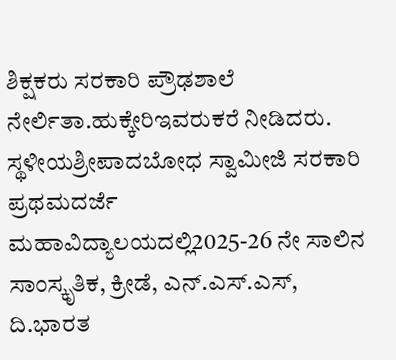ಶಿಕ್ಷಕರು ಸರಕಾರಿ ಪ್ರೌಢಶಾಲೆ ನೇರ್ಲಿತಾ.ಹುಕ್ಕೇರಿಇವರುಕರೆ ನೀಡಿದರು.  ಸ್ಥಳೀಯಶ್ರೀಪಾದಬೋಧ ಸ್ವಾಮೀಜಿ ಸರಕಾರಿ ಪ್ರಥಮದರ್ಜೆ ಮಹಾವಿದ್ಯಾಲಯದಲ್ಲಿ2025-26 ನೇ ಸಾಲಿನ ಸಾಂಸ್ಕೃತಿಕ, ಕ್ರೀಡೆ, ಎನ್‌.ಎಸ್‌.ಎಸ್, ದಿ.ಭಾರತ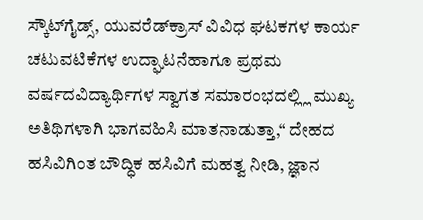ಸ್ಕೌಟ್‌ಗೈಡ್ಸ್‌, ಯುವರೆಡ್‌ಕ್ರಾಸ್ ವಿವಿಧ ಘಟಕಗಳ ಕಾರ್ಯ ಚಟುವಟಿಕೆಗಳ ಉದ್ಘಾಟನೆಹಾಗೂ ಪ್ರಥಮ ವರ್ಷದವಿದ್ಯಾರ್ಥಿಗಳ ಸ್ವಾಗತ ಸಮಾರಂಭದಲ್ಲ್ಲಿ ಮುಖ್ಯ ಅತಿಥಿಗಳಾಗಿ ಭಾಗವಹಿಸಿ ಮಾತನಾಡುತ್ತಾ,“ ದೇಹದ ಹಸಿವಿಗಿಂತ ಬೌದ್ಧಿಕ ಹಸಿವಿಗೆ ಮಹತ್ವ ನೀಡಿ, ಜ್ಞಾನ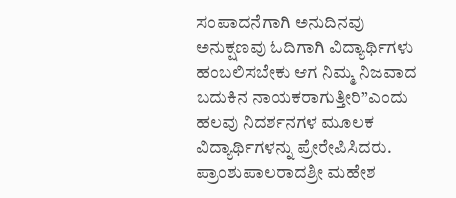ಸಂಪಾದನೆಗಾಗಿ ಅನುದಿನವು ಅನುಕ್ಷಣವು ಓದಿಗಾಗಿ ವಿದ್ಯಾರ್ಥಿಗಳು ಹಂಬಲಿಸಬೇಕು ಆಗ ನಿಮ್ಮ ನಿಜವಾದ ಬದುಕಿನ ನಾಯಕರಾಗುತ್ತೀರಿ”ಎಂದು ಹಲವು ನಿದರ್ಶನಗಳ ಮೂಲಕ ವಿದ್ಯಾರ್ಥಿಗಳನ್ನು ಪ್ರೇರೇಪಿಸಿದರು.  ಪ್ರಾಂಶುಪಾಲರಾದಶ್ರೀ ಮಹೇಶ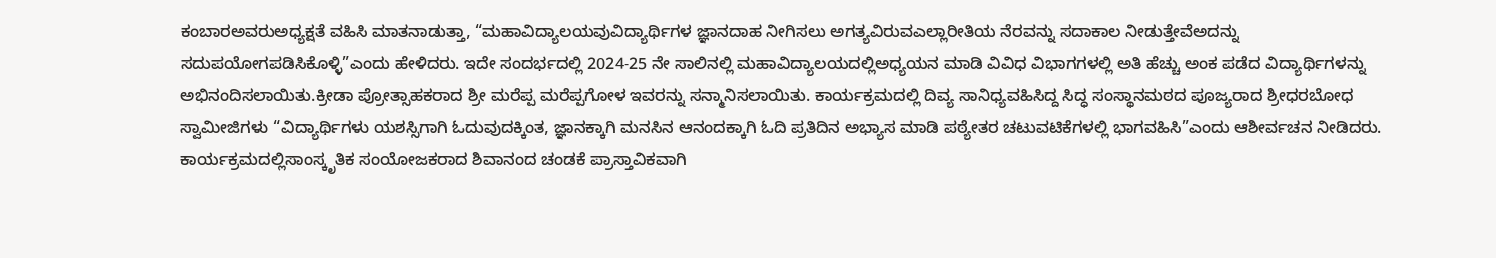ಕಂಬಾರಅವರುಅಧ್ಯಕ್ಷತೆ ವಹಿಸಿ ಮಾತನಾಡುತ್ತಾ, “ಮಹಾವಿದ್ಯಾಲಯವುವಿದ್ಯಾರ್ಥಿಗಳ ಜ್ಞಾನದಾಹ ನೀಗಿಸಲು ಅಗತ್ಯವಿರುವಎಲ್ಲಾರೀತಿಯ ನೆರವನ್ನು ಸದಾಕಾಲ ನೀಡುತ್ತೇವೆಅದನ್ನು ಸದುಪಯೋಗಪಡಿಸಿಕೊಳ್ಳಿ”ಎಂದು ಹೇಳಿದರು. ಇದೇ ಸಂದರ್ಭದಲ್ಲಿ 2024-25 ನೇ ಸಾಲಿನಲ್ಲಿ ಮಹಾವಿದ್ಯಾಲಯದಲ್ಲಿಅಧ್ಯಯನ ಮಾಡಿ ವಿವಿಧ ವಿಭಾಗಗಳಲ್ಲಿ ಅತಿ ಹೆಚ್ಚು ಅಂಕ ಪಡೆದ ವಿದ್ಯಾರ್ಥಿಗಳನ್ನು ಅಭಿನಂದಿಸಲಾಯಿತು.ಕ್ರೀಡಾ ಪ್ರೋತ್ಸಾಹಕರಾದ ಶ್ರೀ ಮರೆಪ್ಪ ಮರೆಪ್ಪಗೋಳ ಇವರನ್ನು ಸನ್ಮಾನಿಸಲಾಯಿತು. ಕಾರ್ಯಕ್ರಮದಲ್ಲಿ ದಿವ್ಯ ಸಾನಿಧ್ಯವಹಿಸಿದ್ದ ಸಿದ್ಧ ಸಂಸ್ಥಾನಮಠದ ಪೂಜ್ಯರಾದ ಶ್ರೀಧರಬೋಧ ಸ್ವಾಮೀಜಿಗಳು “ವಿದ್ಯಾರ್ಥಿಗಳು ಯಶಸ್ಸಿಗಾಗಿ ಓದುವುದಕ್ಕಿಂತ, ಜ್ಞಾನಕ್ಕಾಗಿ ಮನಸಿನ ಆನಂದಕ್ಕಾಗಿ ಓದಿ ಪ್ರತಿದಿನ ಅಭ್ಯಾಸ ಮಾಡಿ ಪಠ್ಯೇತರ ಚಟುವಟಿಕೆಗಳಲ್ಲಿ ಭಾಗವಹಿಸಿ”ಎಂದು ಆಶೀರ್ವಚನ ನೀಡಿದರು. ಕಾರ್ಯಕ್ರಮದಲ್ಲಿಸಾಂಸ್ಕೃತಿಕ ಸಂಯೋಜಕರಾದ ಶಿವಾನಂದ ಚಂಡಕೆ ಪ್ರಾಸ್ತಾವಿಕವಾಗಿ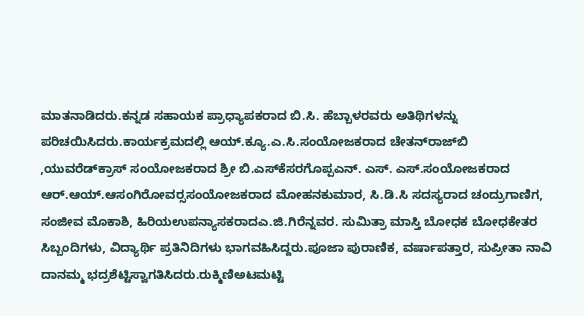ಮಾತನಾಡಿದರು.ಕನ್ನಡ ಸಹಾಯಕ ಪ್ರಾಧ್ಯಾಪಕರಾದ ಬಿ.ಸಿ. ಹೆಬ್ಬಾಳರವರು ಅತಿಥಿಗಳನ್ನು ಪರಿಚಯಿಸಿದರು.ಕಾರ್ಯಕ್ರಮದಲ್ಲಿ ಆಯ್‌.ಕ್ಯೂ.ಎ.ಸಿ.ಸಂಯೋಜಕರಾದ ಚೇತನ್‌ರಾಜ್‌ಬಿ ,ಯುವರೆಡ್‌ಕ್ರಾಸ್ ಸಂಯೋಜಕರಾದ ಶ್ರೀ ಬಿ.ಎಸ್‌ಕೆಸರಗೊಪ್ಪಎನ್‌. ಎಸ್‌. ಎಸ್‌.ಸಂಯೋಜಕರಾದ ಆರ್‌.ಆಯ್‌.ಆಸಂಗಿರೋವರ‍್ಸ‌ಸಂಯೋಜಕರಾದ ಮೋಹನಕುಮಾರ, ಸಿ.ಡಿ.ಸಿ ಸದಸ್ಯರಾದ ಚಂದ್ರುಗಾಣಿಗ, ಸಂಜೀವ ಮೊಕಾಶಿ, ಹಿರಿಯಉಪನ್ಯಾಸಕರಾದಎ.ಜಿ.ಗಿರೆನ್ನವರ. ಸುಮಿತ್ರಾ ಮಾಸ್ತಿ ಬೋಧಕ ಬೋಧಕೇತರ ಸಿಬ್ಬಂದಿಗಳು, ವಿದ್ಯಾರ್ಥಿ ಪ್ರತಿನಿದಿಗಳು ಭಾಗವಹಿಸಿದ್ದರು.ಪೂಜಾ ಪುರಾಣಿಕ, ವರ್ಷಾಪತ್ತಾರ, ಸುಪ್ರೀತಾ ನಾವಿ ದಾನಮ್ಮ ಭದ್ರಶೆಟ್ಟಿಸ್ವಾಗತಿಸಿದರು.ರುಕ್ಮಿಣಿಅಟಮಟ್ಟಿ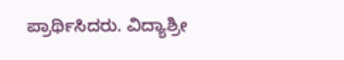ಪ್ರಾರ್ಥಿಸಿದರು. ವಿದ್ಯಾಶ್ರೀ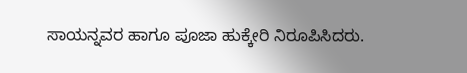ಸಾಯನ್ನವರ ಹಾಗೂ ಪೂಜಾ ಹುಕ್ಕೇರಿ ನಿರೂಪಿಸಿದರು.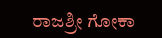ರಾಜಶ್ರೀ ಗೋಕಾ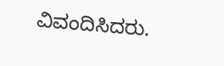ವಿವಂದಿಸಿದರು.